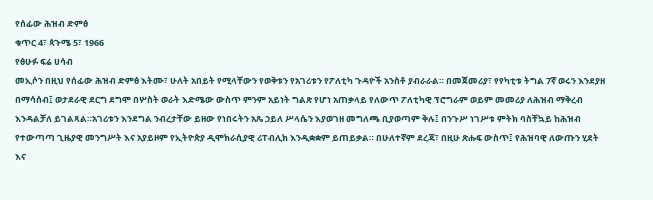የሰፊው ሕዝብ ድምፅ
ቁጥር 4፣ ጳጉሜ 5፣ 1966
የፅሁፉ ፍሬ ሀሳብ
መኢሶን በዚህ የሰፊው ሕዝብ ድምፅ እትሙ፣ ሁለት አበይት የሚላቸውን የወቅቱን የአገሪቱን የፖለቲካ ጉዳዮች አንስቶ ያብራራል። በመጀመሪያ፣ የየካቲቱ ትግል 7ኛ ወሩን እንደያዘ በማሳሰብ፤ ወታደራዊ ደርግ ደግሞ በሦስት ወራት እድሜው ውስጥ ምንም አይነት ግልጽ የሆነ አጠቃላይ የለውጥ ፖለቲካዊ ፕሮግራም ወይም መመሪያ ለሕዝብ ማቅረብ እንዳልቻለ ይገልጻል።አገሪቱን እንደግል ንብረታቸው ይዘው የነበሩትን አጼ ኃይለ ሥላሴን እያወገዘ መግለጫ ቢያወጣም ቅሉ፤ በንጉሥ ነገሥቱ ምትክ ባስቸኳይ ከሕዝብ የተውጣጣ ጊዜያዊ መንግሥት እና አያይዞም የኢትዮጵያ ዲሞክራሲያዊ ሪፐብሊክ እንዲቋቋም ይጠይቃል። በሁለተኛም ደረጃ፣ በዚሁ ጽሑፍ ውስጥ፤ የሕዝባዊ ለውጡን ሂደት እና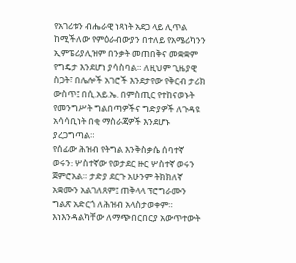የአገሪቱን ብሔራዊ ነጻነት አደጋ ላይ ሊጥል ከሚችለው የምዕራብውያን በተለይ የአሜሪካንን ኢምፔሪያሊዝም በንቃት መጠበቅና መቋቋም የግዴታ እንደሆነ ያሳስባል። ለዚህም ጊዜያዊ ስጋት፣ በሌሎች አገሮች እንደታየው የቅርብ ታሪክ ውስጥ፤ በሲ.አይ.ኤ. በምስጢር የተከናወኑት የመንግሥት ግልበጣዎችና ግድያዎች ለጉዳዩ አሳሳቢነት በቂ ማስራጃዎች እንደሆኑ ያረጋግጣል።
የሰፊው ሕዝብ የትግል እንቅስቃሴ ሰባተኛ ወሩን᎓ ሦስተኛው የወታደር ዙር ሦስተኛ ወሩን ጀምሮአል። ታድያ ደርጉ አሁንም ትክክለኛ አቋሙን አልገለጸም፤ ጠቅላላ ፕሮግራሙን ግልጽ አድርጎ ለሕዝብ አላስታወቀም። እነእንዳልካቸው ለማጭበርበርያ አውጥተውት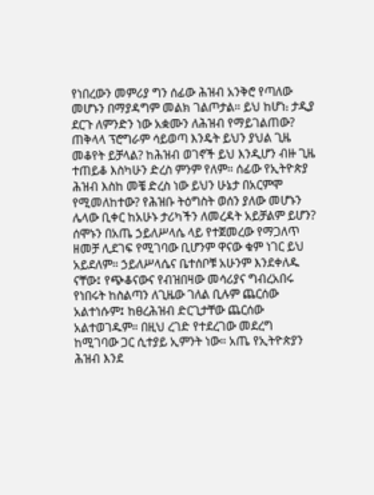የነበረውን መምሪያ ግን ሰፊው ሕዝብ አንቅሮ የጣለው መሆኑን በማያዳግም መልክ ገልጦታል። ይህ ከሆነ᎓ ታዲያ ደርጉ ለምንድን ነው አቋሙን ለሕዝብ የማይገልጠው? ጠቅላላ ፕሮግራም ሳይወጣ እንዴት ይህን ያህል ጊዜ መቆየት ይቻላል? ከሕዝብ ወገኖች ይህ እንዲሆን ብዙ ጊዜ ተጠይቆ እስካሁን ድረስ ምንም የለም። ሰፊው የኢትዮጵያ ሕዝብ እስከ መቼ ድረስ ነው ይህን ሁኔታ በአርምሞ የሚመለከተው? የሕዝቡ ትዕግስት ወሰን ያለው መሆኑን ሌላው ቢቀር ከአሁኑ ታሪካችን ለመረዳት አይቻልም ይሆን?
ሰሞኑን በአጤ ኃይለሥላሴ ላይ የተጀመረው የማጋለጥ ዘመቻ ሊደገፍ የሚገባው ቢሆንም ዋናው ቁም ነገር ይህ አይደለም። ኃይለሥላሴና ቤተሰቦቹ አሁንም እንደቀለዱ ናቸው፤ የጭቆናውና የብዝበዛው መሳሪያና ግብረአበሩ የነበሩት ከስልጣን ለጊዜው ገለል ቢሉም ጨርሰው አልተነሱም፤ ከፀረሕዝብ ድርጊታቸው ጨርሰው አልተወገዱም። በዚህ ረገድ የተደረገው መደረግ ከሚገባው ጋር ሲተያይ ኢምንት ነው። አጤ የኢትዮጵያን ሕዝብ እንደ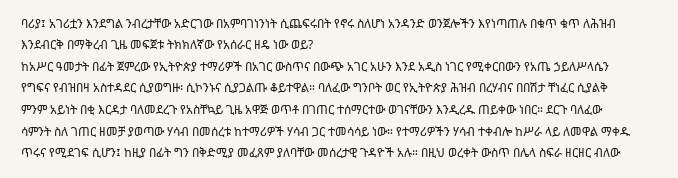ባሪያ፤ አገሪቷን እንደግል ንብረታቸው አድርገው በአምባገነንነት ሲጨፍሩበት የኖሩ ስለሆነ አንዳንድ ወንጀሎችን እየነጣጠሉ በቁጥ ቁጥ ለሕዝብ እንደብርቅ በማቅረብ ጊዜ መፍጀቱ ትክክለኛው የአሰራር ዘዴ ነው ወይ?
ከአሥር ዓመታት በፊት ጀምረው የኢትዮጵያ ተማሪዎች በአገር ውስጥና በውጭ አገር አሁን እንደ አዲስ ነገር የሚቀርበውን የአጤ ኃይለሥላሴን የግፍና የብዝበዛ አስተዳደር ሲያወግዙ፡ ሲኮንኑና ሲያጋልጡ ቆይተዋል። ባለፈው ግንቦት ወር የኢትዮጵያ ሕዝብ በረሃብና በበሽታ ቸነፈር ሲያልቅ ምንም አይነት በቂ እርዳታ ባለመደረጉ የአስቸኳይ ጊዜ አዋጅ ወጥቶ በገጠር ተሰማርተው ወገናቸውን እንዲረዱ ጠይቀው ነበር። ደርጉ ባለፈው ሳምንት ስለ ገጠር ዘመቻ ያወጣው ሃሳብ በመሰረቱ ከተማሪዎች ሃሳብ ጋር ተመሳሳይ ነው። የተማሪዎችን ሃሳብ ተቀብሎ ከሥራ ላይ ለመዋል ማቀዱ ጥሩና የሚደገፍ ሲሆን፤ ከዚያ በፊት ግን በቅድሚያ መፈጸም ያለባቸው መሰረታዊ ጉዳዮች አሉ። በዚህ ወረቀት ውስጥ በሌላ ስፍራ ዘርዘር ብለው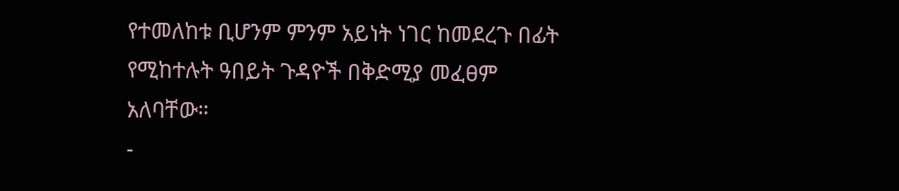የተመለከቱ ቢሆንም ምንም አይነት ነገር ከመደረጉ በፊት የሚከተሉት ዓበይት ጉዳዮች በቅድሚያ መፈፀም አለባቸው።
-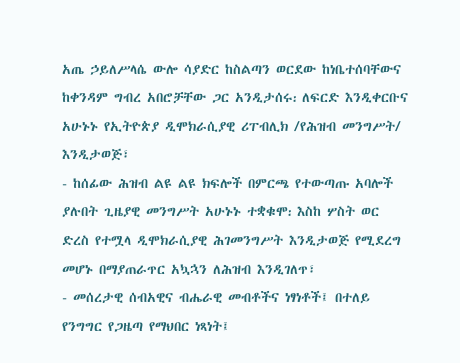አጤ ኃይለሥላሴ ውሎ ሳያድር ከስልጣን ወርደው ከነቤተሰባቸውና ከቀንዳም ግብረ አበሮቻቸው ጋር አንዲታሰሩ᎓ ለፍርድ እንዲቀርቡና አሁኑኑ የኢትዮጵያ ዲሞክራሲያዊ ሪፐብሊክ /የሕዝብ መንግሥት/ እንዲታወጅ፣
- ከሰፊው ሕዝብ ልዩ ልዩ ክፍሎች በምርጫ የተውጣጡ አባሎች ያሉበት ጊዜያዊ መንግሥት አሁኑኑ ተቋቁሞ᎓ እስከ ሦስት ወር ድረስ የተሟላ ዲሞክራሲያዊ ሕገመንግሥት እንዲታወጅ የሚደረግ መሆኑ በማያጠራጥር አኳኋን ለሕዝብ እንዲገለጥ፣
- መሰረታዊ ሰብአዊና ብሔራዊ መብቶችና ነፃነቶች፤ በተለይ የንግግር የጋዜጣ የማህበር ነጻነት፤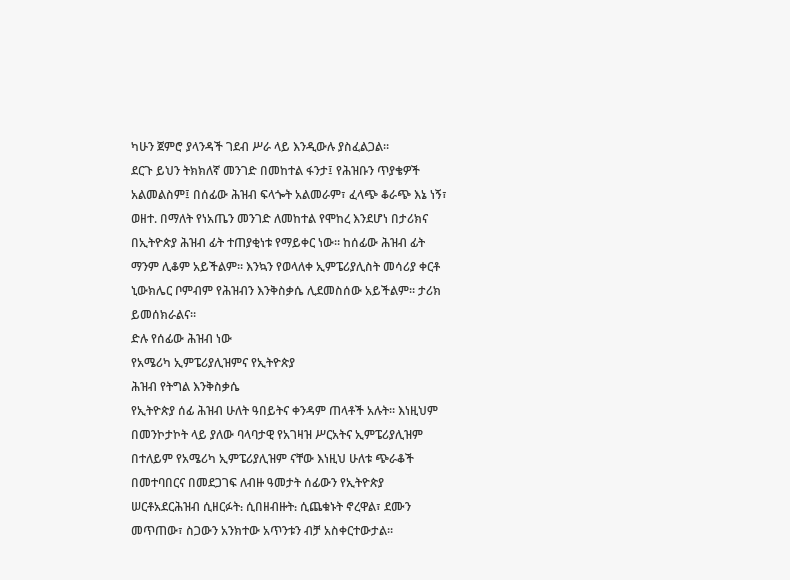ካሁን ጀምሮ ያላንዳች ገደብ ሥራ ላይ እንዲውሉ ያስፈልጋል።
ደርጉ ይህን ትክክለኛ መንገድ በመከተል ፋንታ፤ የሕዝቡን ጥያቄዎች አልመልስም፤ በሰፊው ሕዝብ ፍላጐት አልመራም፣ ፈላጭ ቆራጭ እኔ ነኝ፣ ወዘተ. በማለት የነአጤን መንገድ ለመከተል የሞከረ እንደሆነ በታሪክና በኢትዮጵያ ሕዝብ ፊት ተጠያቂነቱ የማይቀር ነው። ከሰፊው ሕዝብ ፊት ማንም ሊቆም አይችልም። እንኳን የወላለቀ ኢምፔሪያሊስት መሳሪያ ቀርቶ ኒውክሌር ቦምብም የሕዝብን እንቅስቃሴ ሊደመስሰው አይችልም። ታሪክ ይመሰክራልና።
ድሉ የሰፊው ሕዝብ ነው
የአሜሪካ ኢምፔሪያሊዝምና የኢትዮጵያ
ሕዝብ የትግል እንቅስቃሴ
የኢትዮጵያ ሰፊ ሕዝብ ሁለት ዓበይትና ቀንዳም ጠላቶች አሉት። እነዚህም በመንኮታኮት ላይ ያለው ባላባታዊ የአገዛዝ ሥርአትና ኢምፔሪያሊዝም በተለይም የአሜሪካ ኢምፔሪያሊዝም ናቸው እነዚህ ሁለቱ ጭራቆች በመተባበርና በመደጋገፍ ለብዙ ዓመታት ሰፊውን የኢትዮጵያ ሠርቶአደርሕዝብ ሲዘርፉት᎓ ሲበዘብዙት᎓ ሲጨቁኑት ኖረዋል፣ ደሙን መጥጠው፣ ስጋውን አንክተው አጥንቱን ብቻ አስቀርተውታል።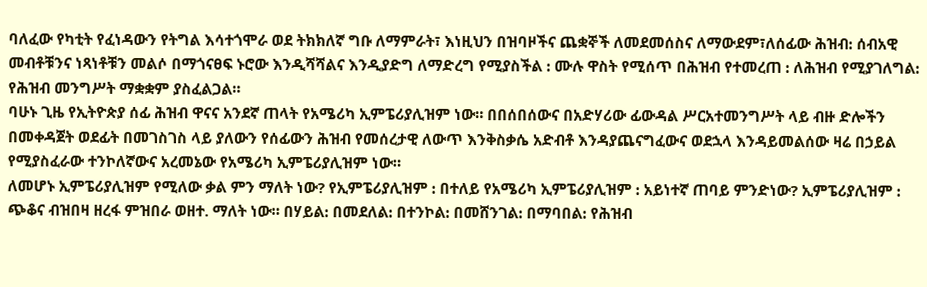ባለፈው የካቲት የፈነዳውን የትግል እሳተጎሞራ ወደ ትክክለኛ ግቡ ለማምራት፣ እነዚህን በዝባዞችና ጨቋኞች ለመደመሰስና ለማውደም፣ለሰፊው ሕዝብ᎓ ሰብአዊ መብቶቹንና ነጻነቶቹን መልሶ በማጎናፀፍ ኑሮው እንዲሻሻልና እንዲያድግ ለማድረግ የሚያስችል ᎓ ሙሉ ዋስት የሚሰጥ በሕዝብ የተመረጠ ᎓ ለሕዝብ የሚያገለግል᎓ የሕዝብ መንግሥት ማቋቋም ያስፈልጋል።
ባሁኑ ጊዜ የኢትዮጵያ ሰፊ ሕዝብ ዋናና አንደኛ ጠላት የአሜሪካ ኢምፔሪያሊዝም ነው። በበሰበሰውና በአድሃሪው ፊውዳል ሥርአተመንግሥት ላይ ብዙ ድሎችን በመቀዳጀት ወደፊት በመገስገስ ላይ ያለውን የሰፊውን ሕዝብ የመሰረታዊ ለውጥ እንቅስቃሴ አድብቶ እንዳያጨናግፈውና ወደኋላ እንዳይመልሰው ዛሬ በኃይል የሚያስፈራው ተንኮለኛውና አረመኔው የአሜሪካ ኢምፔሪያሊዝም ነው።
ለመሆኑ ኢምፔሪያሊዝም የሚለው ቃል ምን ማለት ነው? የኢምፔሪያሊዝም ᎓ በተለይ የአሜሪካ ኢምፔሪያሊዝም ᎓ አይነተኛ ጠባይ ምንድነው? ኢምፔሪያሊዝም ᎓ ጭቆና ብዝበዛ ዘረፋ ምዝበራ ወዘተ. ማለት ነው። በሃይል᎓ በመደለል᎓ በተንኮል᎓ በመሸንገል᎓ በማባበል᎓ የሕዝብ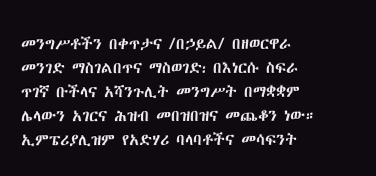መንግሥቶችን በቀጥታና /በኃይል/ በዘወርዋራ መንገድ ማስገልበጥና ማስወገድ᎓ በእነርሱ ስፍራ ጥገኛ ቡችላና አሻንጉሊት መንግሥት በማቋቋም ሌላውን አገርና ሕዝብ መበዝበዝና መጨቆን ነው። ኢምፔሪያሊዝም የአድሃሪ ባላባቶችና መሳፍንት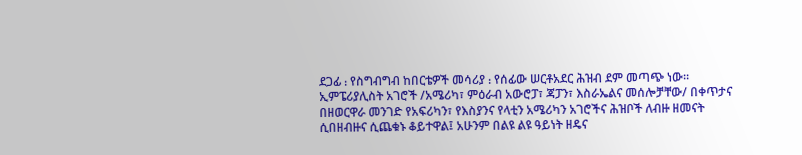ደጋፊ ᎓ የስግብግብ ከበርቴዎች መሳሪያ ᎓ የሰፊው ሠርቶአደር ሕዝብ ደም መጣጭ ነው።
ኢምፔሪያሊስት አገሮች /አሜሪካ፣ ምዕራብ አውሮፓ፣ ጃፓን፣ እስራኤልና መሰሎቻቸው/ በቀጥታና በዘወርዋራ መንገድ የአፍሪካን፣ የእስያንና የላቲን አሜሪካን አገሮችና ሕዝቦች ለብዙ ዘመናት ሲበዘብዙና ሲጨቁኑ ቆይተዋል፤ አሁንም በልዩ ልዩ ዓይነት ዘዴና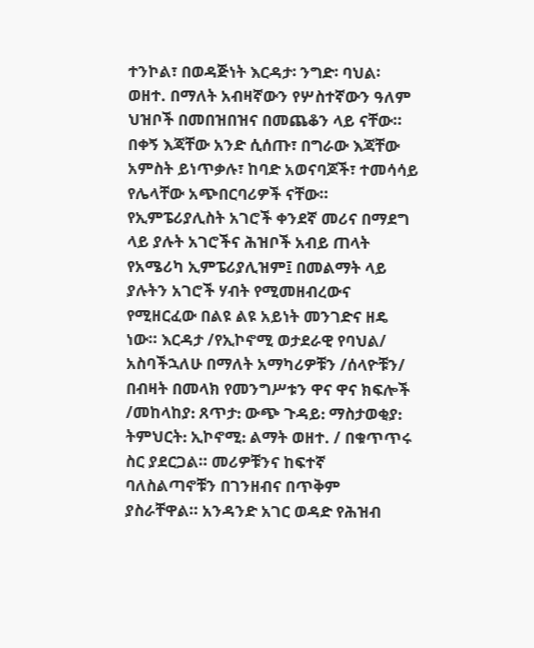ተንኮል፣ በወዳጅነት እርዳታ፡ ንግድ፡ ባህል፡ ወዘተ. በማለት አብዛኛውን የሦስተኛውን ዓለም ህዝቦች በመበዝበዝና በመጨቆን ላይ ናቸው። በቀኝ እጃቸው አንድ ሲሰጡ፣ በግራው እጃቸው አምስት ይነጥቃሉ፣ ከባድ አወናባጆች፣ ተመሳሳይ የሌላቸው አጭበርባሪዎች ናቸው።
የኢምፔሪያሊስት አገሮች ቀንደኛ መሪና በማደግ ላይ ያሉት አገሮችና ሕዝቦች አብይ ጠላት የአሜሪካ ኢምፔሪያሊዝም፤ በመልማት ላይ ያሉትን አገሮች ሃብት የሚመዘብረውና የሚዘርፈው በልዩ ልዩ አይነት መንገድና ዘዴ ነው። እርዳታ /የኢኮኖሚ ወታደራዊ የባህል/ አስባችኋለሁ በማለት አማካሪዎቹን /ሰላዮቹን/ በብዛት በመላክ የመንግሥቱን ዋና ዋና ክፍሎች /መከላከያ᎓ ጸጥታ᎓ ውጭ ጉዳይ᎓ ማስታወቂያ᎓ ትምህርት᎓ ኢኮኖሚ᎓ ልማት ወዘተ. / በቁጥጥሩ ስር ያደርጋል። መሪዎቹንና ከፍተኛ ባለስልጣኖቹን በገንዘብና በጥቅም ያስራቸዋል። አንዳንድ አገር ወዳድ የሕዝብ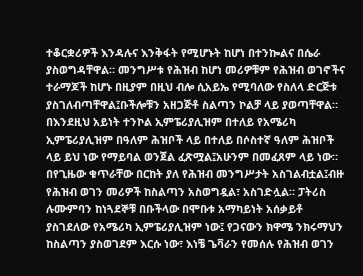ተቆርቋሪዎች እንዳሉና እንቅፋት የሚሆኑት ከሆነ በተንኰልና በሴራ ያስወግዳቸዋል። መንግሥቱ የሕዝብ ከሆነ መሪዎቹም የሕዝብ ወገኖችና ተራማጆች ከሆኑ በዚያም በዚህ ብሎ ሲአይኤ የሚባለው የስለላ ድርጅቱ ያስገለብጣቸዋል፤ቡችሎቹን አዘጋጅቶ ስልጣን ኮልቻ ላይ ያወጣቸዋል።
በእንደዚህ አይነት ተንኮል ኢምፔሪያሊዝም በተለይ የአሜሪካ ኢምፔሪያሊዝም በዓለም ሕዝቦች ላይ በተለይ በሶስተኛ ዓለም ሕዝቦች ላይ ይህ ነው የማይባል ወንጀል ፈጽሟል፤አሁንም በመፈጸም ላይ ነው። በየጊዜው ቁጥራቸው በርከት ያለ የሕዝብ መንግሥታት አስገልብቷል፤ብዙ የሕዝብ ወገን መሪዎች ከስልጣን አስወግዷል፣ አስገድሏል። ፓትሪስ ሉሙምባን ከነጓደኞቹ በቡችላው በሞቡቱ አማካይነት አሰቃይቶ ያስገደለው የአሜሪካ ኢምፔሪያሊዝም ነው፤ የጋናውን ክዋሜ ንክሩማህን ከስልጣን ያስወገደም እርሱ ነው፣ እነቼ ጌቫራን የመሰሉ የሕዝብ ወገን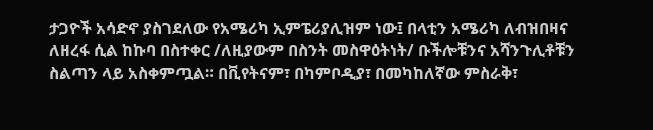ታጋዮች አሳድኖ ያስገደለው የአሜሪካ ኢምፔሪያሊዝም ነው፤ በላቲን አሜሪካ ለብዝበዛና ለዘረፋ ሲል ከኩባ በስተቀር /ለዚያውም በስንት መስዋዕትነት/ ቡችሎቹንና አሻንጉሊቶቹን ስልጣን ላይ አስቀምጧል። በቪየትናም፣ በካምቦዲያ፣ በመካከለኛው ምስራቅ፣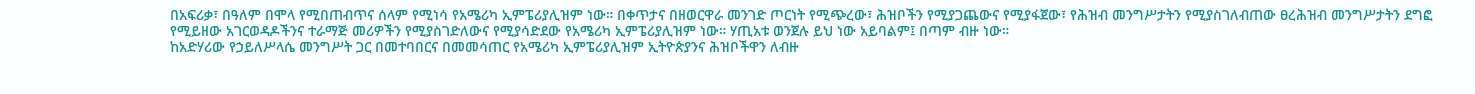በአፍሪቃ፣ በዓለም በሞላ የሚበጠብጥና ሰላም የሚነሳ የአሜሪካ ኢምፔሪያሊዝም ነው። በቀጥታና በዘወርዋራ መንገድ ጦርነት የሚጭረው፣ ሕዝቦችን የሚያጋጨውና የሚያፋጀው፣ የሕዝብ መንግሥታትን የሚያስገለብጠው ፀረሕዝብ መንግሥታትን ደግፎ የሚይዘው አገርወዳዶችንና ተራማጅ መሪዎችን የሚያስገድለውና የሚያሳድደው የአሜሪካ ኢምፔሪያሊዝም ነው። ሃጢአቱ ወንጀሉ ይህ ነው አይባልም፤ በጣም ብዙ ነው።
ከአድሃሪው የኃይለሥላሴ መንግሥት ጋር በመተባበርና በመመሳጠር የአሜሪካ ኢምፔሪያሊዝም ኢትዮጵያንና ሕዝቦችዋን ለብዙ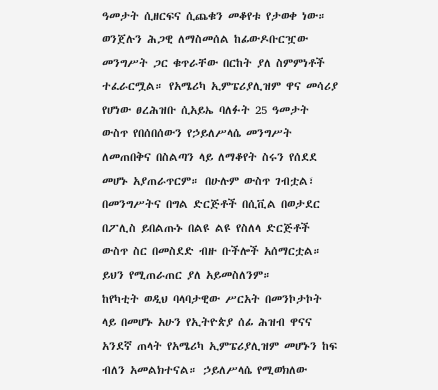ዓመታት ሲዘርፍና ሲጨቁን መቆየቱ የታወቀ ነው። ወንጀሉን ሕጋዊ ለማስመሰል ከፊውዶቡርዧው መንግሥት ጋር ቁጥራቸው በርከት ያለ ስምምነቶች ተፈራርሟል። የአሜሪካ ኢምፔሪያሊዝም ዋና መሳሪያ የሆነው ፀረሕዝቡ ሲአይኤ ባለፉት 25 ዓመታት ውስጥ የበሰበሰውን የኃይለሥላሴ መንግሥት ለመጠበቅና በስልጣን ላይ ለማቆየት ስሩን የሰደደ መሆኑ አያጠራጥርም። በሁሉም ውስጥ ገብቷል፣ በመንግሥትና በግል ድርጅቶች በሲቪል በወታደር በፖሊስ ይበልጡኑ በልዩ ልዩ የስለላ ድርጅቶች ውስጥ ስር በመስደድ ብዙ ቡችሎች አሰማርቷል። ይህን የሚጠራጠር ያለ አይመስለንም።
ከየካቲት ወዲህ ባላባታዊው ሥርአት በመንኮታኮት ላይ በመሆኑ አሁን የኢትዮጵያ ሰፊ ሕዝብ ዋናና አንደኛ ጠላት የአሜሪካ ኢምፔሪያሊዝም መሆኑን ከፍ ብለን አመልክተናል። ኃይለሥላሴ የሚወክለው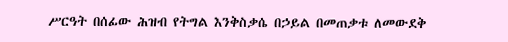ሥርዓት በሰፊው ሕዝብ የትግል እንቅስቃሴ በኃይል በመጠቃቱ ለመውደቅ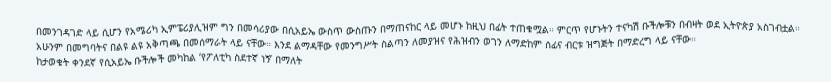በመንገዳገድ ላይ ሲሆን የአሜሪካ ኢምፔሪያሊዝም ግን በመሳሪያው በሲአይኤ ውስጥ ውስጡን በማጠናከር ላይ መሆኑ ከዚህ በፊት ተጠቁሟል። ምርጥ የሆኑትን ተናካሽ ቡችሎቹን በብዛት ወደ ኢትዮጵያ አስገብቷል። አሁንም በመግባትና በልዩ ልዩ አቅጣጫ በመሰማራት ላይ ናቸው። እንደ ልማዳቸው የመንግሥት ስልጣን ለመያዝና የሕዝብን ወገን ለማድከም ሰፊና ብርቱ ዝግጅት በማድረግ ላይ ናቸው።
ከታወቁት ቀንደኛ የሲአይኤ ቡችሎች መካከል ‘የፖለቲካ ስደተኛ ነኝ’ በማለት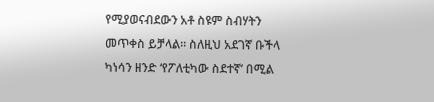የሚያወናብደውን አቶ ስዩም ስብሃትን መጥቀስ ይቻላል። ስለዚህ አደገኛ ቡችላ ካነሳን ዘንድ ‘የፖለቲካው ስደተኛ’ በሚል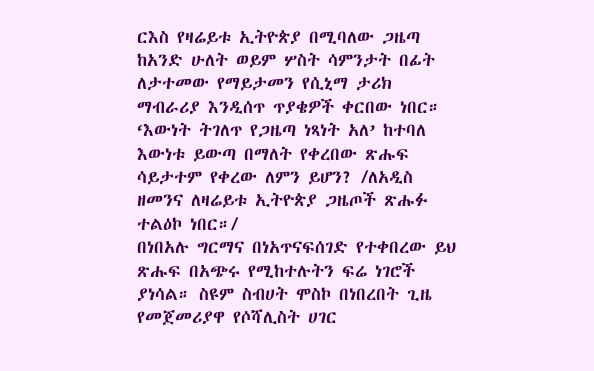ርእስ የዛሬይቱ ኢትዮጵያ በሚባለው ጋዜጣ ከአንድ ሁለት ወይም ሦስት ሳምንታት በፊት ለታተመው የማይታመን የሲኒማ ታሪክ ማብራሪያ እንዲሰጥ ጥያቄዎች ቀርበው ነበር። ‘እውነት ትገለጥ የጋዜጣ ነጻነት አለ’ ከተባለ እውነቱ ይውጣ በማለት የቀረበው ጽሑፍ ሳይታተም የቀረው ለምን ይሆን? /ለአዲስ ዘመንና ለዛሬይቱ ኢትዮጵያ ጋዜጦች ጽሑፉ ተልዕኮ ነበር።/
በነበአሉ ግርማና በነአጥናፍሰገድ የተቀበረው ይህ ጽሑፍ በአጭሩ የሚከተሉትን ፍሬ ነገሮች ያነሳል። ስዩም ስብሀት ሞስኮ በነበረበት ጊዜ የመጀመሪያዋ የሶሻሊስት ሀገር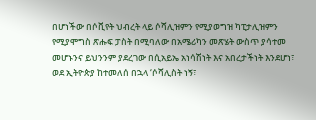በሆነችው በሶቪየት ህብረት ላይ ሶሻሊዝምን የሚያወግዝ ካፒታሊዝምን የሚያሞግስ ጽሑፍ ፓስት በሚባለው በአሜሪካን መጽሄት ውስጥ ያሳተመ መሆኑንና ይህንንም ያደረገው በሲአይኤ አነሳሽነት እና አበረታችነት እንደሆነ፣ ወደ ኢትዮጵያ ከተመለሰ በኋላ ‘ሶሻሊስት ነኝ፣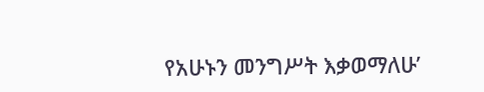የአሁኑን መንግሥት እቃወማለሁ’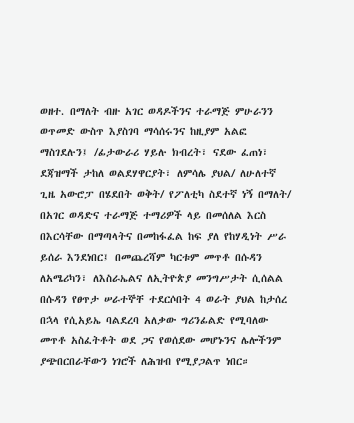ወዘተ. በማለት ብዙ አገር ወዳዶችንና ተራማጅ ምሁራንን ወጥመድ ውስጥ እያስገባ ማሳሰሩንና ከዚያም አልፎ ማስገደሉን፤ /ፊታውራሪ ሃይሉ ክብረት፣ ናደው ፈጠነ፣ ደጃዝማች ታከለ ወልደሃዋርያት፣ ለምሳሌ ያህል/ ለሁለተኛ ጊዜ አውሮፓ በሄደበት ወቅት/ የፖለቲካ ስደተኛ ነኝ በማለት/ በአገር ወዳድና ተራማጅ ተማሪዎች ላይ በመሰለል እርስ በእርሳቸው በማጣላትና በመከፋፈል ከፍ ያለ የከሃዲነት ሥራ ይሰራ እንደነበር፤ በመጨረሻም ካርቱም መጥቶ በሱዳን ለአሜሪካን፣ ለእስራኤልና ለኢትዮጵያ መንግሥታት ሲሰልል በሱዳን የፀጥታ ሠራተኞቸ ተደርሶበት 4 ወራት ያህል ከታሰረ በኋላ የሲአይኤ ባልደረባ አለቃው ግሪንፊልድ የሚባለው መጥቶ አስፈትቶት ወደ ጋና የወሰደው መሆኑንና ሌሎችንም ያጭበርበራቸውን ነገሮች ለሕዝብ የሚያጋልጥ ነበር።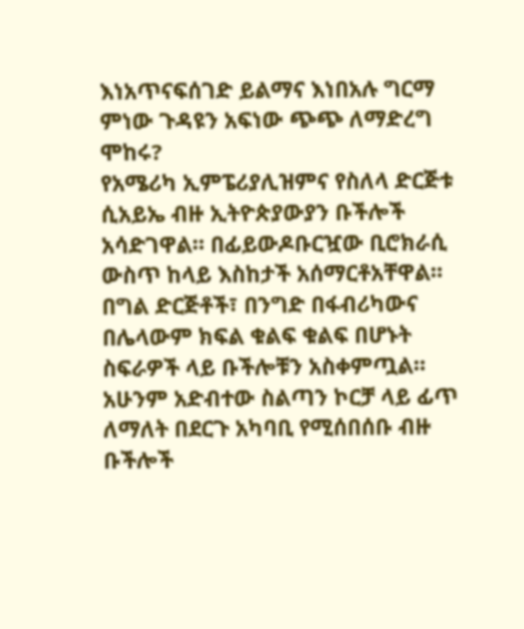እነአጥናፍሰገድ ይልማና እነበአሉ ግርማ ምነው ጉዳዩን አፍነው ጭጭ ለማድረግ ሞከሩ?
የአሜሪካ ኢምፔሪያሊዝምና የስለላ ድርጅቱ ሲአይኤ ብዙ ኢትዮጵያውያን ቡችሎች አሳድገዋል። በፊይውዶቡርዧው ቢሮክራሲ ውስጥ ከላይ እስከታች አሰማርቶአቸዋል። በግል ድርጅቶች፣ በንግድ በፋብሪካውና በሌላውም ክፍል ቁልፍ ቁልፍ በሆኑት ስፍራዎች ላይ ቡችሎቹን አስቀምጧል።
አሁንም አድብተው ስልጣን ኮርቻ ላይ ፊጥ ለማለት በደርጉ አካባቢ የሚሰበሰቡ ብዙ ቡችሎች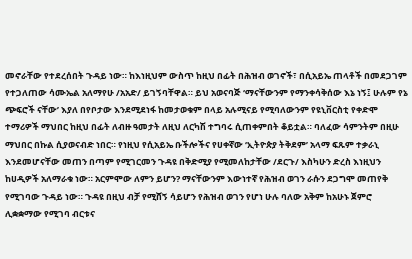መኖራቸው የተደረሰበት ጉዳይ ነው። ከእነዚህም ውስጥ ከዚህ በፊት በሕዝብ ወገኖች፣ በሲአይኤ ጠላቶች በመደጋገም የተጋለጠው ሳሙኤል አለማየሁ /አአድ/ ይገኝባቸዋል። ይህ አወናባጅ ‘ማናቸውንም የማንቀሳቅሰው እኔ ነኝ፤ ሁሉም የኔ ጭፍሮች ናቸው’ እያለ በየቦታው እንደሚደነፋ ከመታወቁም በላይ አሉሚናይ የሚባለውንም የዩኒቨርስቲ የቀድሞ ተማሪዎች ማህበር ከዚህ በፊት ለብዙ ዓመታት ለዚህ ለርካሽ ተግባሩ ሲጠቀምበት ቆይቷል። ባለፈው ሳምንትም በዚሁ ማህበር በኩል ሲያወናብድ ነበር። የነዚህ የሲአይኤ ቡችሎችና የሀቀኛው ‘ኢትዮጵያ ትቅደም’ አላማ ፍጹም ተቃራኒ እንደመሆናቸው መጠን በጣም የሚገርመን ጉዳዩ በቅድሚያ የሚመለከታቸው /ደርጉ/ እስካሁን ድረስ እነዚህን ከሀዲዎች አለማራቁ ነው። አርምሞው ለምን ይሆን? ማናቸውንም እውነተኛ የሕዝብ ወገን ራሱን ደጋግሞ መጠየቅ የሚገባው ጉዳይ ነው። ጉዳዩ በዚህ ብቻ የሚሸኝ ሳይሆን የሕዝብ ወገን የሆነ ሁሉ ባለው አቅም ከአሁኑ ጀምሮ ሊቋቋማው የሚገባ ብርቱና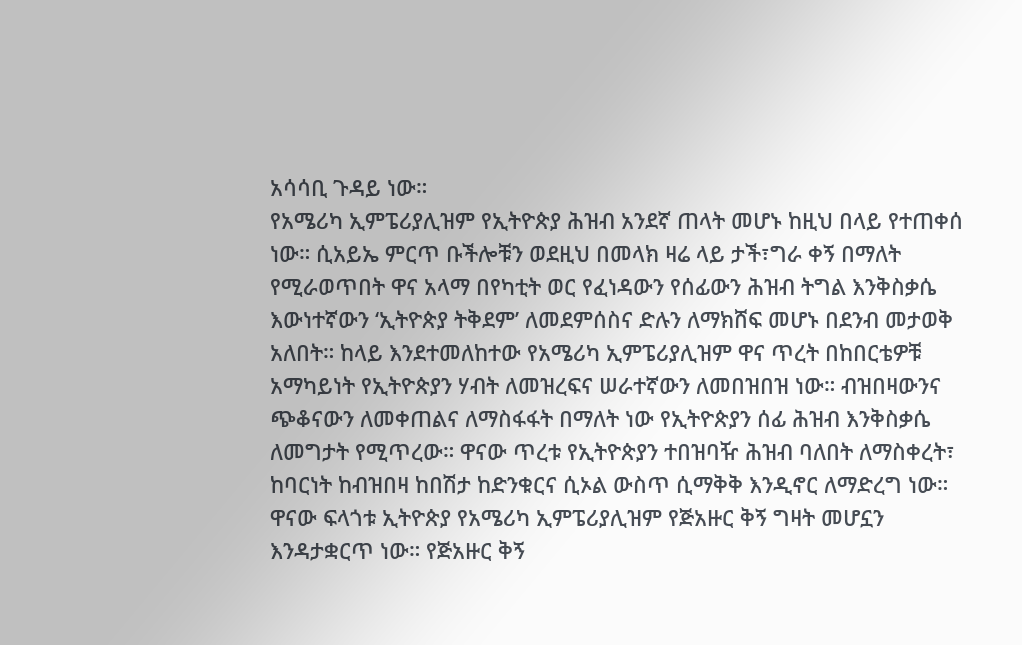አሳሳቢ ጉዳይ ነው።
የአሜሪካ ኢምፔሪያሊዝም የኢትዮጵያ ሕዝብ አንደኛ ጠላት መሆኑ ከዚህ በላይ የተጠቀሰ ነው። ሲአይኤ ምርጥ ቡችሎቹን ወደዚህ በመላክ ዛሬ ላይ ታች፣ግራ ቀኝ በማለት የሚራወጥበት ዋና አላማ በየካቲት ወር የፈነዳውን የሰፊውን ሕዝብ ትግል እንቅስቃሴ እውነተኛውን ‘ኢትዮጵያ ትቅደም’ ለመደምሰስና ድሉን ለማክሸፍ መሆኑ በደንብ መታወቅ አለበት። ከላይ እንደተመለከተው የአሜሪካ ኢምፔሪያሊዝም ዋና ጥረት በከበርቴዎቹ አማካይነት የኢትዮጵያን ሃብት ለመዝረፍና ሠራተኛውን ለመበዝበዝ ነው። ብዝበዛውንና ጭቆናውን ለመቀጠልና ለማስፋፋት በማለት ነው የኢትዮጵያን ሰፊ ሕዝብ እንቅስቃሴ ለመግታት የሚጥረው። ዋናው ጥረቱ የኢትዮጵያን ተበዝባዥ ሕዝብ ባለበት ለማስቀረት፣ ከባርነት ከብዝበዛ ከበሽታ ከድንቁርና ሲኦል ውስጥ ሲማቅቅ እንዲኖር ለማድረግ ነው። ዋናው ፍላጎቱ ኢትዮጵያ የአሜሪካ ኢምፔሪያሊዝም የጅአዙር ቅኝ ግዛት መሆኗን እንዳታቋርጥ ነው። የጅአዙር ቅኝ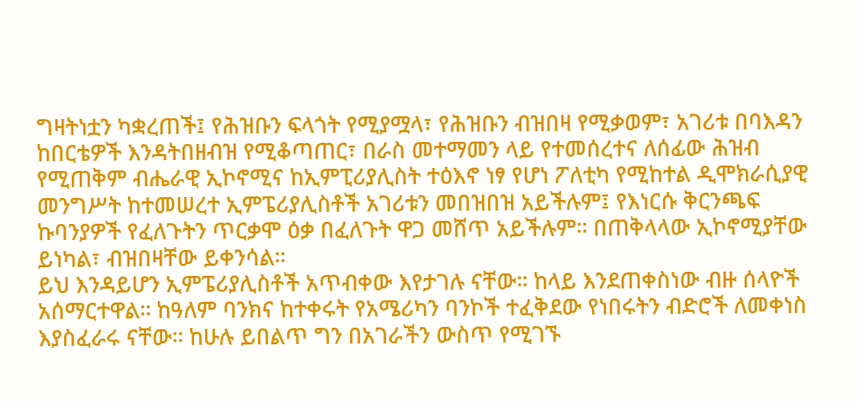ግዛትነቷን ካቋረጠች፤ የሕዝቡን ፍላጎት የሚያሟላ፣ የሕዝቡን ብዝበዛ የሚቃወም፣ አገሪቱ በባእዳን ከበርቴዎች እንዳትበዘብዝ የሚቆጣጠር፣ በራስ መተማመን ላይ የተመሰረተና ለሰፊው ሕዝብ የሚጠቅም ብሔራዊ ኢኮኖሚና ከኢምፒሪያሊስት ተዕእኖ ነፃ የሆነ ፖለቲካ የሚከተል ዲሞክራሲያዊ መንግሥት ከተመሠረተ ኢምፔሪያሊስቶች አገሪቱን መበዝበዝ አይችሉም፤ የእነርሱ ቅርንጫፍ ኩባንያዎች የፈለጉትን ጥርቃሞ ዕቃ በፈለጉት ዋጋ መሸጥ አይችሉም። በጠቅላላው ኢኮኖሚያቸው ይነካል፣ ብዝበዛቸው ይቀንሳል።
ይህ እንዳይሆን ኢምፔሪያሊስቶች አጥብቀው እየታገሉ ናቸው። ከላይ እንደጠቀስነው ብዙ ሰላዮች አሰማርተዋል። ከዓለም ባንክና ከተቀሩት የአሜሪካን ባንኮች ተፈቅደው የነበሩትን ብድሮች ለመቀነስ እያስፈራሩ ናቸው። ከሁሉ ይበልጥ ግን በአገራችን ውስጥ የሚገኙ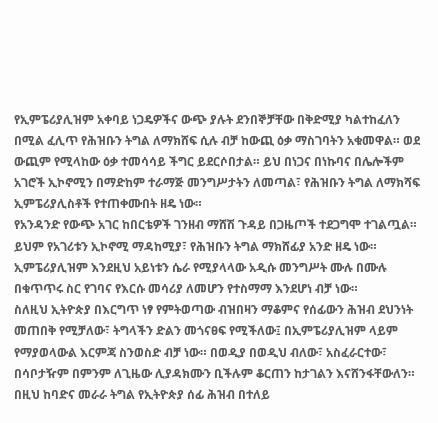የኢምፔሪያሊዝም አቀባይ ነጋዴዎችና ውጭ ያሉት ደንበኞቻቸው በቅድሚያ ካልተከፈለን በሚል ፈሊጥ የሕዝቡን ትግል ለማክሸፍ ሲሉ ብቻ ከውጪ ዕቃ ማስገባትን አቁመዋል። ወደ ውጪም የሚላከው ዕቃ ተመሳሳይ ችግር ይደርሶበታል። ይህ በነጋና በነኩባና በሌሎችም አገሮች ኢኮኖሚን በማድከም ተራማጅ መንግሥታትን ለመጣል፣ የሕዝቡን ትግል ለማክሻፍ ኢምፔሪያሊስቶች የተጠቀሙበት ዘዴ ነው።
የአንዳንድ የውጭ አገር ከበርቴዎች ገንዘብ ማሸሽ ጉዳይ በጋዜጦች ተደጋግሞ ተገልጧል። ይህም የአገሪቱን ኢኮኖሚ ማዳከሚያ፣ የሕዝቡን ትግል ማክሸፊያ አንድ ዘዴ ነው። ኢምፔሪያሊዝም እንደዚህ አይነቱን ሴራ የሚያላላው አዲሱ መንግሥት ሙሉ በሙሉ በቁጥጥሩ ስር የገባና የእርሱ መሳሪያ ለመሆን የተስማማ እንደሆነ ብቻ ነው።
ስለዚህ ኢትዮጵያ በእርግጥ ነፃ የምትወጣው ብዝበዛን ማቆምና የሰፊውን ሕዝብ ደህንነት መጠበቅ የሚቻለው፣ ትግላችን ድልን መጎናፀፍ የሚችለው፤ በኢምፔሪያሊዝም ላይም የማያወላውል እርምጃ ስንወስድ ብቻ ነው። በወዲያ በወዲህ ብለው፣ አስፈራርተው፣ በሳቦታዥም በምንም ለጊዜው ሊያዳክሙን ቢችሉም ቆርጠን ከታገልን እናሸንፋቸውለን። በዚህ ከባድና መራራ ትግል የኢትዮጵያ ሰፊ ሕዝብ በተለይ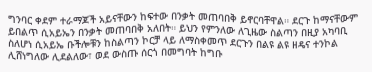ግንባር ቀደም ተራማጆች አይናቸውን ከፍተው በንቃት መጠባበቅ ይኖርባቸዋል። ደርጉ ከማናቸውም ይበልጥ ሲአይኤን በንቃት መጠባበቅ አለበት። ይህን የምንለው ለጊዜው ስልጣን በዚያ አካባቢ ስለሆነ ሲአይኤ ቡችሎቹን ከስልጣን ኮርቻ ላይ ለማስቀመጥ ደርጉን በልዩ ልዩ ዘዴና ተንኮል ሊሸነግለው ሊደልለው፣ ወደ ውስጡ ሰርጎ በመግባት ከግቡ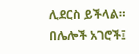ሊደርስ ይችላል። በሌሎች አገሮች፤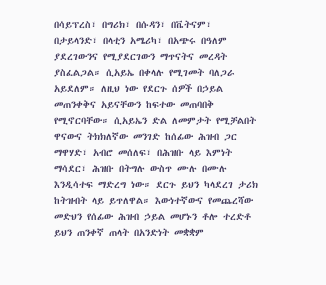በሳይፕረስ፣ በግሪክ፣ በሱዳን፣ በቬትናም፣ በታይላንድ፣ በላቲን አሜሪካ፣ በአጭሩ በዓለም ያደረገውንና የሚያደርገውን ማጥናትና መረዳት ያስፈልጋል። ሲአይኤ በቀላሉ የሚገመት ባለጋራ አይደለም። ለዚህ ነው የደርጉ ሰዎች በኃይል መጠንቀቅና አይናቸውን ከፍተው መጠባበቅ የሚኖርባቸው። ሲአይኤን ድል ለመምታት የሚቻልበት ዋናውና ትክክለኛው መንገድ ከሰፊው ሕዝብ ጋር ማዋሃድ፣ አብሮ መሰለፍ፣ በሕዝቡ ላይ እምነት ማሳደር፣ ሕዝቡ በትግሉ ውስጥ ሙሉ በሙሉ እንዲሳተፍ ማድረግ ነው። ደርጉ ይህን ካላደረገ ታሪክ ከትዝብት ላይ ይጥለዋል። እውነተኛውና የመጨረሻው መድህን የሰፊው ሕዝብ ኃይል መሆኑን ቶሎ ተረድቶ ይህን ጠንቀኛ ጠላት በአንድነት መቋቋም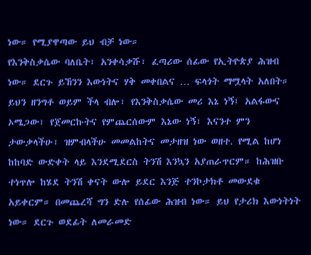ነው። የሚያዋጣው ይህ ብቻ ነው።
የእንቅስቃሴው ባለቤት፣ አንቀሳቃሹ፣ ፈጣሪው ሰፊው የኢትዮጵያ ሕዝብ ነው። ደርጉ ይኸንን እውነትና ሃቅ መቀበልና … ፍላጎት ማሟላት አለበት። ይህን ዘንግቶ ወይም ችላ ብሎ፣ የእንቅስቃሴው መሪ እኔ ነኝ፤ አልፋውና ኦሜጋው፣ የጀመርኩትና የምጨርሰውም እኔው ነኝ፣ እናንተ ምን ታውቃላችሁ፣ ዝምብላችሁ መመልከትና መታዘዝ ነው ወዘተ. የሚል ከሆነ ከከባድ ውድቀት ላይ እንደሚደርስ ትንሽ እንኳን አያጠራጥርም። ከሕዝቡ ተነጥሎ ከሄደ ትንሽ ቀናት ውሎ ይደር እንጅ ተንኮታክቶ መውደቁ አይቀርም። በመጨረሻ ግን ድሉ የሰፊው ሕዝብ ነው። ይህ የታሪክ እውነትነት ነው። ደርጉ ወደፊት ለመራመድ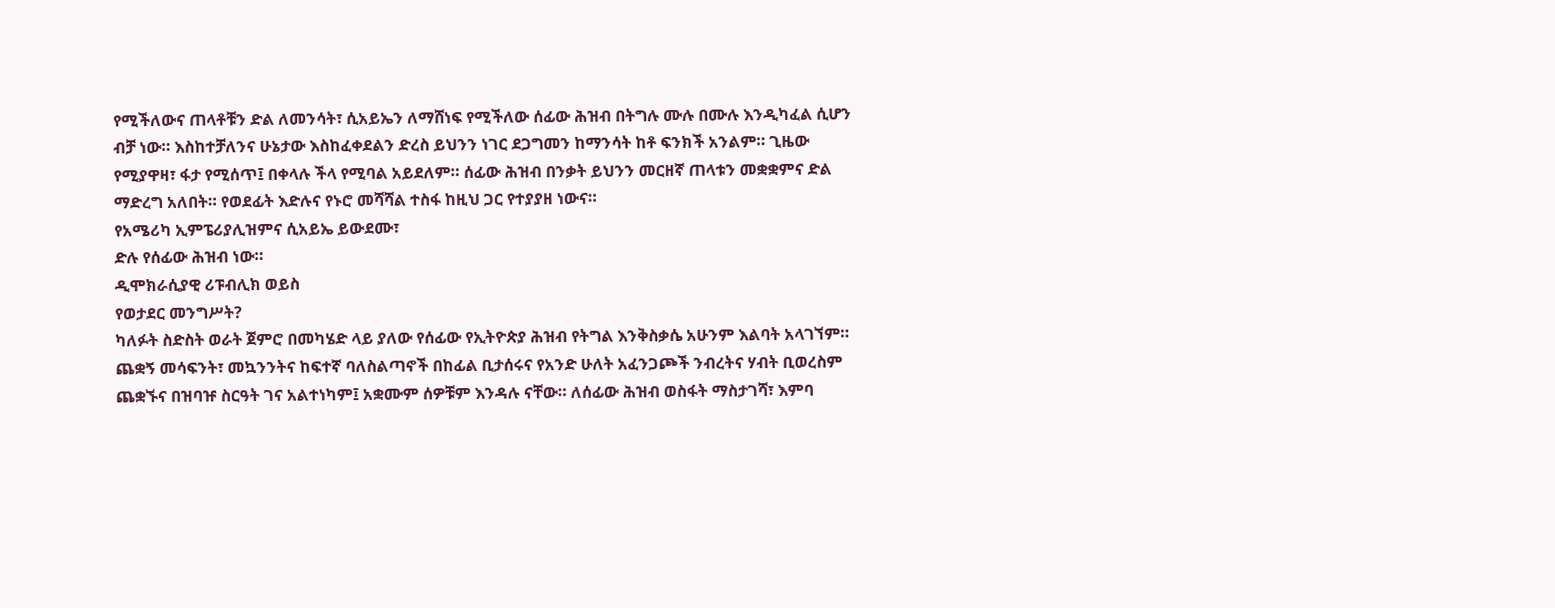የሚችለውና ጠላቶቹን ድል ለመንሳት፣ ሲአይኤን ለማሸነፍ የሚችለው ሰፊው ሕዝብ በትግሉ ሙሉ በሙሉ እንዲካፈል ሲሆን ብቻ ነው። እስከተቻለንና ሁኔታው እስከፈቀደልን ድረስ ይህንን ነገር ደጋግመን ከማንሳት ከቶ ፍንክች አንልም። ጊዜው የሚያዋዛ፣ ፋታ የሚሰጥ፤ በቀላሉ ችላ የሚባል አይደለም። ሰፊው ሕዝብ በንቃት ይህንን መርዘኛ ጠላቱን መቋቋምና ድል ማድረግ አለበት። የወደፊት እድሉና የኑሮ መሻሻል ተስፋ ከዚህ ጋር የተያያዘ ነውና።
የአሜሪካ ኢምፔሪያሊዝምና ሲአይኤ ይውደሙ፣
ድሉ የሰፊው ሕዝብ ነው።
ዲሞክራሲያዊ ሪፑብሊክ ወይስ
የወታደር መንግሥት?
ካለፉት ስድስት ወራት ጀምሮ በመካሄድ ላይ ያለው የሰፊው የኢትዮጵያ ሕዝብ የትግል እንቅስቃሴ አሁንም እልባት አላገኘም። ጨቋኝ መሳፍንት፣ መኳንንትና ከፍተኛ ባለስልጣኖች በከፊል ቢታሰሩና የአንድ ሁለት አፈንጋጮች ንብረትና ሃብት ቢወረስም ጨቋኙና በዝባዡ ስርዓት ገና አልተነካም፤ አቋሙም ሰዎቹም እንዳሉ ናቸው። ለሰፊው ሕዝብ ወስፋት ማስታገሻ፣ እምባ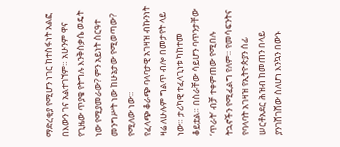ማድረቂያ የሚሆን ነገር ከተስፋነት አልፎ በእውን ገና አልተገኘም። አሁንም ዋና የጊዜው ጥያቄ የትግሉ እንቅስቃሴ ወዴት ነው የሚያመራው? ምን አይነት ስርዓተ መንግሥት ነው ከሁኔታው የሚወጣው? የሚለው ነው።
የፈላጭ ቆራጭ ባላባታዊ አገዛዝ ብኩንነት ዛሬ ለሁሉም ግልጥ ብሎ በመታየት ላይ ነው። ታሪካዊ ተፈላጊነቱ ካከተመ ቆይቷል። በስራቸው ሳይሆን ባጥንታቸው ‘ጥራት’ ብቻ ተቀምጠው የሚበሉ ትኋኖችን የሚፈልግ የለም። የመሳፍንትና የባላባት አገዛዝ የኢትዮጵያን ሰፊ ሠርቶአደር ሕዝብ ከመጠን በላይ ያንገሸገሸው ስለሆነ እንኳን በውኑ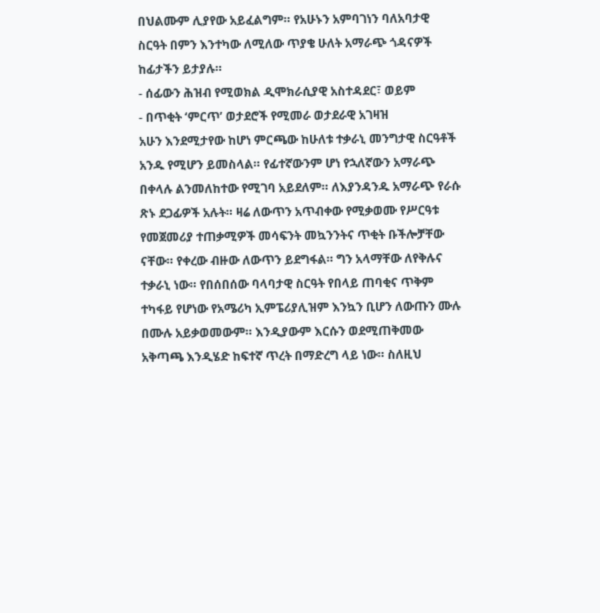በህልሙም ሊያየው አይፈልግም። የአሁኑን አምባገነን ባለአባታዊ ስርዓት በምን እንተካው ለሚለው ጥያቄ ሁለት አማራጭ ጎዳናዎች ከፊታችን ይታያሉ።
- ሰፊውን ሕዝብ የሚወክል ዲሞክራሲያዊ አስተዳደር፣ ወይም
- በጥቂት ‘ምርጥ’ ወታደሮች የሚመራ ወታደራዊ አገዛዝ
አሁን እንደሚታየው ከሆነ ምርጫው ከሁለቱ ተቃራኒ መንግታዊ ስርዓቶች አንዱ የሚሆን ይመስላል። የፊተኛውንም ሆነ የኋለኛውን አማራጭ በቀላሉ ልንመለከተው የሚገባ አይደለም። ለእያንዳንዱ አማራጭ የራሱ ጽኑ ደጋፊዎች አሉት። ዛሬ ለውጥን አጥብቀው የሚቃወሙ የሥርዓቱ የመጀመሪያ ተጠቃሚዎች መሳፍንት መኳንንትና ጥቂት ቡችሎቻቸው ናቸው። የቀረው ብዙው ለውጥን ይደግፋል። ግን አላማቸው ለየቅሉና ተቃራኒ ነው። የበሰበሰው ባላባታዊ ስርዓት የበላይ ጠባቂና ጥቅም ተካፋይ የሆነው የአሜሪካ ኢምፔሪያሊዝም እንኳን ቢሆን ለውጡን ሙሉ በሙሉ አይቃወመውም። እንዲያውም እርሱን ወደሚጠቅመው አቅጣጫ እንዲሄድ ከፍተኛ ጥረት በማድረግ ላይ ነው። ስለዚህ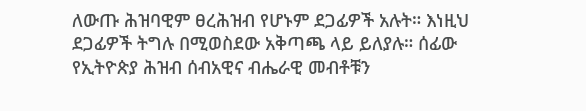ለውጡ ሕዝባዊም ፀረሕዝብ የሆኑም ደጋፊዎች አሉት። እነዚህ ደጋፊዎች ትግሉ በሚወስደው አቅጣጫ ላይ ይለያሉ። ሰፊው የኢትዮጵያ ሕዝብ ሰብአዊና ብሔራዊ መብቶቹን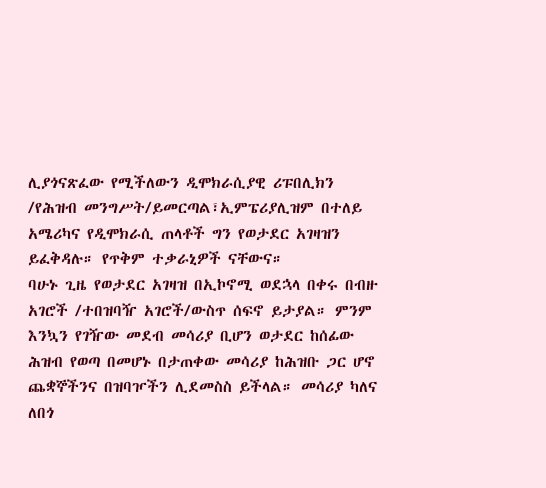ሊያጎናጽፈው የሚችለውን ዲሞክራሲያዊ ሪፑበሊክን /የሕዝብ መንግሥት/ይመርጣል፣ኢምፔሪያሊዝም በተለይ አሜሪካና የዲሞክራሲ ጠላቶች ግን የወታደር አገዛዝን ይፈቅዳሉ። የጥቅም ተቃራኒዎች ናቸውና።
ባሁኑ ጊዜ የወታደር አገዛዝ በኢኮኖሚ ወደኋላ በቀሩ በብዙ አገሮች /ተበዝባዥ አገሮች/ውስጥ ሰፍኖ ይታያል። ምንም እንኳን የገዥው መደብ መሳሪያ ቢሆን ወታደር ከሰፊው ሕዝብ የወጣ በመሆኑ በታጠቀው መሳሪያ ከሕዝቡ ጋር ሆኖ ጨቋኞችንና በዝባዦችን ሊደመስስ ይችላል። መሳሪያ ካለና ለበጎ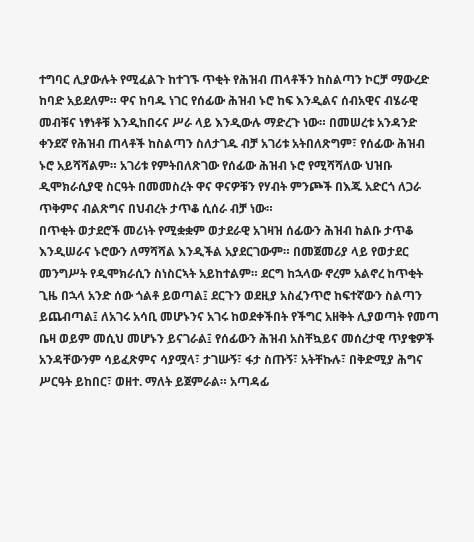ተግባር ሊያውሉት የሚፈልጉ ከተገኙ ጥቂት የሕዝብ ጠላቶችን ከስልጣን ኮርቻ ማውረድ ከባድ አይደለም። ዋና ከባዱ ነገር የሰፊው ሕዝብ ኑሮ ከፍ እንዲልና ሰብአዊና ብሄራዊ መብቹና ነፃነቶቹ እንዲከበሩና ሥራ ላይ እንዲውሉ ማድረጉ ነው። በመሠረቱ አንዳንድ ቀንደኛ የሕዝብ ጠላቶች ከስልጣን ስለታገዱ ብቻ አገሪቱ አትበለጽግም፣ የሰፊው ሕዝብ ኑሮ አይሻሻልም። አገሪቱ የምትበለጽገው የሰፊው ሕዝብ ኑሮ የሚሻሻለው ህዝቡ ዲሞክራሲያዊ ስርዓት በመመስረት ዋና ዋናዎቹን የሃብት ምንጮች በእጁ አድርጎ ለጋራ ጥቅምና ብልጽግና በህብረት ታጥቆ ሲሰራ ብቻ ነው።
በጥቂት ወታደሮች መሪነት የሚቋቋም ወታደራዊ አገዛዝ ሰፊውን ሕዝብ ከልቡ ታጥቆ እንዲሠራና ኑሮውን ለማሻሻል እንዲችል አያደርገውም። በመጀመሪያ ላይ የወታደር መንግሥት የዲሞክራሲን ስነስርኣት አይከተልም። ደርግ ከኋላው ኖረም አልኖረ ከጥቂት ጊዜ በኋላ አንድ ሰው ጎልቶ ይወጣል፤ ደርጉን ወደዚያ አስፈንጥሮ ከፍተኛውን ስልጣን ይጨብጣል፤ ለአገሩ አሳቢ መሆኑንና አገሩ ከወደቀችበት የችግር አዘቅት ሊያወጣት የመጣ ቤዛ ወይም መሲህ መሆኑን ይናገራል፤ የሰፊውን ሕዝብ አስቸኳይና መሰረታዊ ጥያቄዎች አንዳቸውንም ሳይፈጽምና ሳያሟላ፣ ታገሡኝ፣ ፋታ ስጡኝ፣ አትቸኩሉ፣ በቅድሚያ ሕግና ሥርዓት ይከበር፣ ወዘተ. ማለት ይጀምራል። አጣዳፊ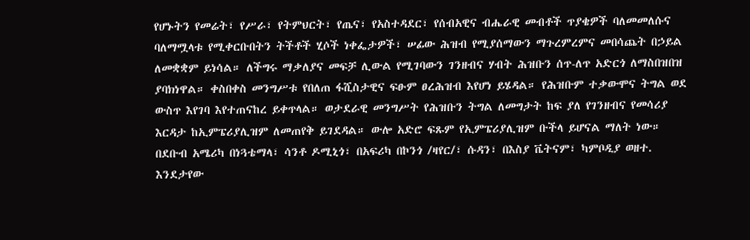የሆኑትን የመሬት፣ የሥራ፣ የትምህርት፣ የጤና፣ የአስተዳደር፣ የሰብአዊና ብሔራዊ መብቶች ጥያቄዎች ባለመመለሱና ባለማሟላቱ የሚቀርቡበትን ትችቶች ሂሶች ነቀፌታዎች፣ ሠፊው ሕዝብ የሚያሰማውን ማጉረምረምና መበሳጨት በኃይል ለመቋቋም ይነሳል። ለችግሩ ማቃለያና መፍቻ ሊውል የሚገባውን ገንዘብና ሃብት ሕዝቡን ሰጥ-ለጥ አድርጎ ለማስበዝበዝ ያባክነዋል። ቀስበቀስ መንግሥቱ የበለጠ ፋሺስታዊና ፍፁም ፀረሕዝብ እየሆነ ይሄዳል። የሕዝቡም ተቃውሞና ትግል ወደ ውስጥ እየገባ እየተጠናከረ ይቀጥላል። ወታደራዊ መንግሥት የሕዝቡን ትግል ለመግታት ከፍ ያለ የገንዘብና የመሳሪያ እርዳታ ከኢምፔሪያሊዝም ለመጠየቅ ይገደዳል። ውሎ አድሮ ፍጹም የኢምፔሪያሊዝም ቡችላ ይሆናል ማለት ነው። በደቡብ አሜሪካ በነጓቴማላ፣ ሳንቶ ዶሚኒጎ፣ በአፍሪካ በኮንጎ /ዛየር/፣ ሱዳን፣ በእስያ ቬትናም፣ ካምቦዲያ ወዘተ. እንደታየው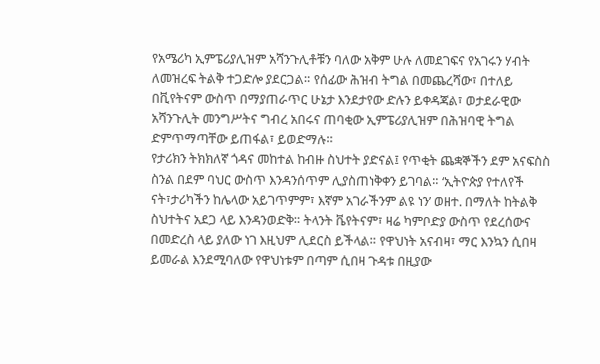የአሜሪካ ኢምፔሪያሊዝም አሻንጉሊቶቹን ባለው አቅም ሁሉ ለመደገፍና የአገሩን ሃብት ለመዝረፍ ትልቅ ተጋድሎ ያደርጋል። የሰፊው ሕዝብ ትግል በመጨረሻው፣ በተለይ በቪየትናም ውስጥ በማያጠራጥር ሁኔታ እንደታየው ድሉን ይቀዳጃል፣ ወታደራዊው አሻንጉሊት መንግሥትና ግብረ አበሩና ጠባቂው ኢምፔሪያሊዝም በሕዝባዊ ትግል ድምጥማጣቸው ይጠፋል፣ ይወድማሉ።
የታሪክን ትክክለኛ ጎዳና መከተል ከብዙ ስህተት ያድናል፤ የጥቂት ጨቋኞችን ደም አናፍስስ ስንል በደም ባህር ውስጥ እንዳንሰጥም ሊያስጠነቅቀን ይገባል። ‘ኢትዮጵያ የተለየች ናት፣ታሪካችን ከሌላው አይገጥምም፣ እኛም አገራችንም ልዩ ነን’ ወዘተ. በማለት ከትልቅ ስህተትና አደጋ ላይ እንዳንወድቅ። ትላንት ቬየትናም፣ ዛሬ ካምቦድያ ውስጥ የደረሰውና በመድረስ ላይ ያለው ነገ እዚህም ሊደርስ ይችላል። የዋህነት አናብዛ፣ ማር እንኳን ሲበዛ ይመራል እንደሚባለው የዋህነቱም በጣም ሲበዛ ጉዳቱ በዚያው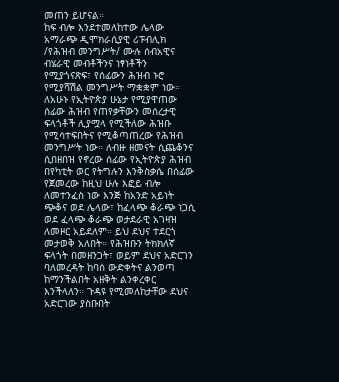መጠን ይሆናል።
ከፍ ብሎ እንደተመለከተው ሌላው አማራጭ ዲሞክራሲያዊ ሪፑብሊክ /የሕዝብ መንግሥት/ ሙሉ ሰብአዊና ብሄራዊ መብቶችንና ነፃነቶችን የሚያጎናጽፍ፣ የሰፊውን ሕዝብ ኑሮ የሚያሻሽል መንግሥት ማቋቋም ነው። ለአሁኑ የኢትዮጵያ ሁኔታ የሚያዋጠው ሰፊው ሕዝብ የጠየቃቸውን መሰረታዊ ፍላጎቶች ሊያሟላ የሚችለው ሕዝቡ የሚሳተፍበትና የሚቆጣጠረው የሕዝብ መንግሥት ነው። ለብዙ ዘመናት ሲጨቆንና ሲበዘበዝ የኖረው ሰፊው የኢትዮጵያ ሕዝብ በየካቲት ወር የትግሉን እንቅስቃሴ በሰፊው የጀመረው ከዚህ ሁሉ እፎይ ብሎ ለመተንፈስ ነው እንጅ ከአንድ አይነት ጭቆና ወደ ሌላው፣ ከፈላጭ ቆራጭ ነጋሲ ወደ ፈላጭ ቆራጭ ወታደራዊ አገዛዝ ለመዞር አይደለም። ይህ ደህና ተደርጎ መታወቅ አለበት። የሕዝቡን ትክክለኛ ፍላጎት በመዘንጋት፣ ወይም ደህና አድርገን ባለመረዳት ከባሰ ውድቀትና ልንወጣ ከማንችልበት አዘቅት ልንቀረቀር እንችላለን። ጉዳዩ የሚመለከታቸው ደህና አድርገው ያስቡበት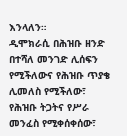እንላለን።
ዲሞክራሲ በሕዝቡ ዘንድ በተሻለ መንገድ ሊሰፍን የሚችለውና የሕዝቡ ጥያቄ ሊመለስ የሚችለው፣ የሕዝቡ ትጋትና የሥራ መንፈስ የሚቀሰቀሰው፣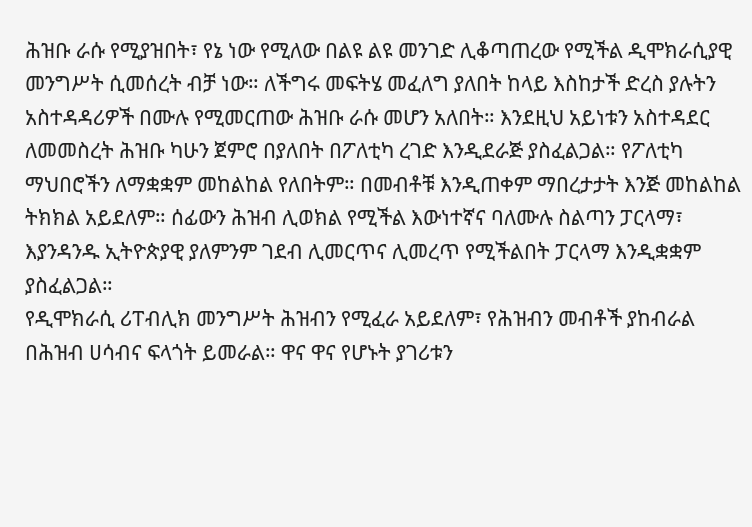ሕዝቡ ራሱ የሚያዝበት፣ የኔ ነው የሚለው በልዩ ልዩ መንገድ ሊቆጣጠረው የሚችል ዲሞክራሲያዊ መንግሥት ሲመሰረት ብቻ ነው። ለችግሩ መፍትሄ መፈለግ ያለበት ከላይ እስከታች ድረስ ያሉትን አስተዳዳሪዎች በሙሉ የሚመርጠው ሕዝቡ ራሱ መሆን አለበት። እንደዚህ አይነቱን አስተዳደር ለመመስረት ሕዝቡ ካሁን ጀምሮ በያለበት በፖለቲካ ረገድ እንዲደራጅ ያስፈልጋል። የፖለቲካ ማህበሮችን ለማቋቋም መከልከል የለበትም። በመብቶቹ እንዲጠቀም ማበረታታት እንጅ መከልከል ትክክል አይደለም። ሰፊውን ሕዝብ ሊወክል የሚችል እውነተኛና ባለሙሉ ስልጣን ፓርላማ፣ እያንዳንዱ ኢትዮጵያዊ ያለምንም ገደብ ሊመርጥና ሊመረጥ የሚችልበት ፓርላማ እንዲቋቋም ያስፈልጋል።
የዲሞክራሲ ሪፐብሊክ መንግሥት ሕዝብን የሚፈራ አይደለም፣ የሕዝብን መብቶች ያከብራል በሕዝብ ሀሳብና ፍላጎት ይመራል። ዋና ዋና የሆኑት ያገሪቱን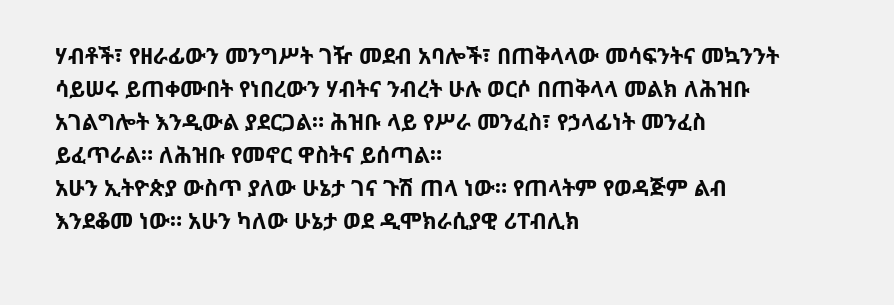ሃብቶች፣ የዘራፊውን መንግሥት ገዥ መደብ አባሎች፣ በጠቅላላው መሳፍንትና መኳንንት ሳይሠሩ ይጠቀሙበት የነበረውን ሃብትና ንብረት ሁሉ ወርሶ በጠቅላላ መልክ ለሕዝቡ አገልግሎት እንዲውል ያደርጋል። ሕዝቡ ላይ የሥራ መንፈስ፣ የኃላፊነት መንፈስ ይፈጥራል። ለሕዝቡ የመኖር ዋስትና ይሰጣል።
አሁን ኢትዮጵያ ውስጥ ያለው ሁኔታ ገና ጉሽ ጠላ ነው። የጠላትም የወዳጅም ልብ እንደቆመ ነው። አሁን ካለው ሁኔታ ወደ ዲሞክራሲያዊ ሪፐብሊክ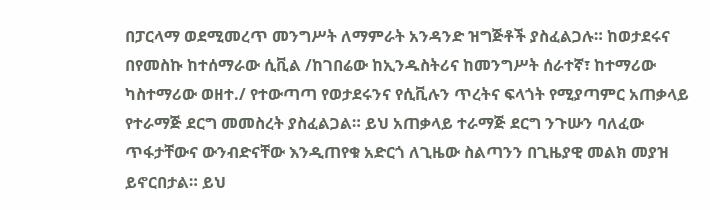በፓርላማ ወደሚመረጥ መንግሥት ለማምራት አንዳንድ ዝግጅቶች ያስፈልጋሉ። ከወታደሩና በየመስኩ ከተሰማራው ሲቪል /ከገበሬው ከኢንዱስትሪና ከመንግሥት ሰራተኛ፣ ከተማሪው ካስተማሪው ወዘተ./ የተውጣጣ የወታደሩንና የሲቪሉን ጥረትና ፍላጎት የሚያጣምር አጠቃላይ የተራማጅ ደርግ መመስረት ያስፈልጋል። ይህ አጠቃላይ ተራማጅ ደርግ ንጉሡን ባለፈው ጥፋታቸውና ውንብድናቸው እንዲጠየቁ አድርጎ ለጊዜው ስልጣንን በጊዜያዊ መልክ መያዝ ይኖርበታል። ይህ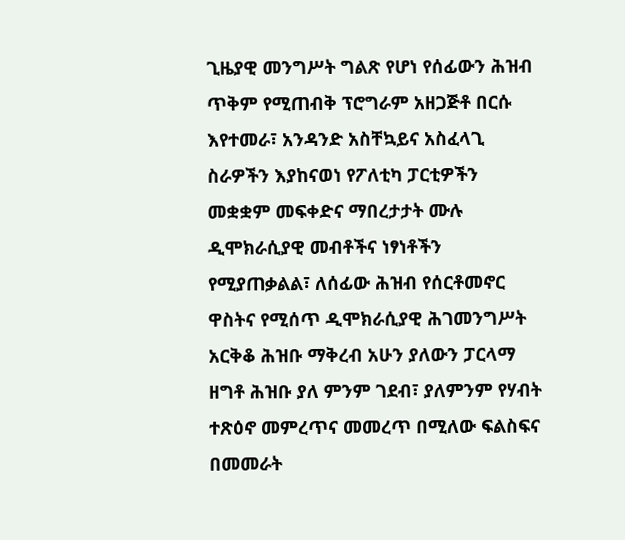ጊዜያዊ መንግሥት ግልጽ የሆነ የሰፊውን ሕዝብ ጥቅም የሚጠብቅ ፕሮግራም አዘጋጅቶ በርሱ እየተመራ፣ አንዳንድ አስቸኳይና አስፈላጊ ስራዎችን እያከናወነ የፖለቲካ ፓርቲዎችን መቋቋም መፍቀድና ማበረታታት ሙሉ ዲሞክራሲያዊ መብቶችና ነፃነቶችን የሚያጠቃልል፣ ለሰፊው ሕዝብ የሰርቶመኖር ዋስትና የሚሰጥ ዲሞክራሲያዊ ሕገመንግሥት አርቅቆ ሕዝቡ ማቅረብ አሁን ያለውን ፓርላማ ዘግቶ ሕዝቡ ያለ ምንም ገደብ፣ ያለምንም የሃብት ተጽዕኖ መምረጥና መመረጥ በሚለው ፍልስፍና በመመራት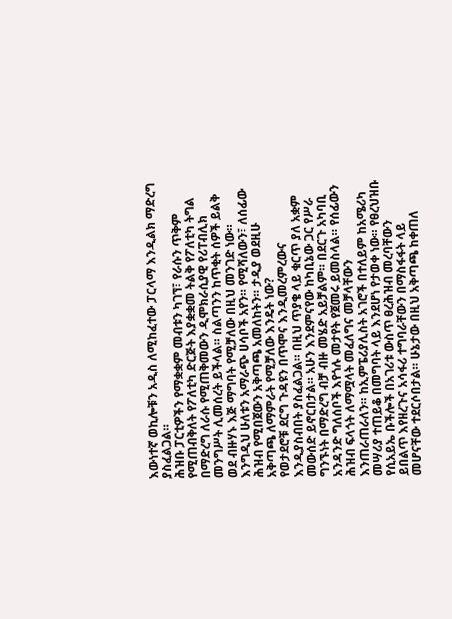እውነተኛ ወኪሎቹን አዲስ ለሚከፈተው ፓርላማ እንዲልክ ማድረግ ያስፈልጋል።
ሕዝቡ ፓርቲዎችን የማቋቋም መብቱን ካገኘ፣ የራሱን ጥቅም የሚጠብቅለት የፖለቲካ ድርጅት እያቋቋመ ትልቅ የፖለቲካ ትግል በማድረግ ለራሱ የሚጠቅመውን ዲሞክራሲያዊ የሪፐብሊክ መንግሥት ሊመሰረት ይችላል። ስልጣንን ከጥቂት ሰዎች ይልቅ ወደ ብዙሃኑ እጅ ማግባት የሚቻለው በዚህ መንገድ ነው።
እንግዲህ ሁለቱን አማራጭ ሀሳቦች አየን። የሚሻለውን፣ ለሰፊው ሕዝብ የሚበጀውን አቅጣጫ አመለከትን። ታዲያ ወደዚሁ አቅጣጫ ለማምራት የሚቻለው እንዴት ነው?
የወታደሮቹ ደርግ ጉዳዩን በጥሞና እንዲመረምረውና እንዲያስብበት ያስፈልጋል። በዚህ ጥያቄ ላይ ቁርጥ ያለ አቋም መውሰድ ይኖርበታል። አሁን እንደምናየው ከካቢኔው ጋር የሥራ ግንኙነት በማድረግ ብቻ ብዙ መሄድ አይቻልም። በደርጉ አካባቢ አንዳንድ ግለሰቦች እየጎሉ መታየት የጀመሩ ይመስላል። የሰፊውን ሕዝብ ፍላጎት ለማሟላት መፈለግና መቻላቸውን እንጠራጠራለን። ከኢምፔሪያሊስት አገሮች በተለይም ከአሜሪካ መሣሪያ ተጠይቆ በመግባት ላይ እንደሆነ የታወቀ ነው። የፀረህዝቡ የሲአይኤ ቡችሎች በአገሪቱ ውስጥ ፀረሕዝብ መረባቸውን ይበልጥ እየዘረጉና አሳፋሪ ተግባራቸውን በማስፋፋት ላይ መሆናቸው ተደርሶበታል። ሁኔታው በዚህ አቅጣጫ ከቀጠለ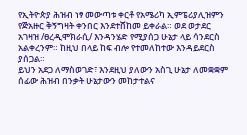የኢትዮጵያ ሕዝብ ነፃ መውጣቱ ቀርቶ የአሜሪካ ኢምፔሪያሊዝምን የጅአዙር ቅኝግዛት ቀንበር እንደተሸከመ ይቀራል። ወደ ወታደር አገዛዝ /ፀረዲሞክራሲ/ እንዳንሄድ የሚያሰጋ ሁኔታ ላይ ሳንደርስ አልቀረንም። ከዚህ በላይ ከፍ ብሎ የተመለከተው እንዳይደርስ ያሰጋል።
ይህን አደጋ ለማስወገድ፣ እንደዚህ ያለውን አስጊ ሁኔታ ለመቋቋም ሰፊው ሕዝብ በንቃት ሁኔታውን መከታተልና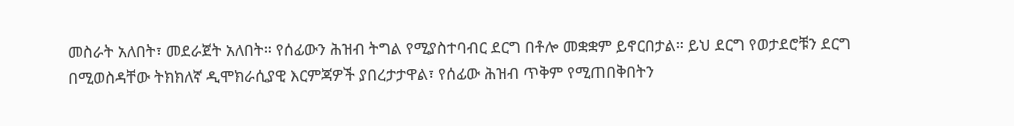መስራት አለበት፣ መደራጀት አለበት። የሰፊውን ሕዝብ ትግል የሚያስተባብር ደርግ በቶሎ መቋቋም ይኖርበታል። ይህ ደርግ የወታደሮቹን ደርግ በሚወስዳቸው ትክክለኛ ዲሞክራሲያዊ እርምጃዎች ያበረታታዋል፣ የሰፊው ሕዝብ ጥቅም የሚጠበቅበትን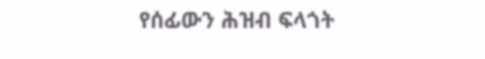የሰፊውን ሕዝብ ፍላጎት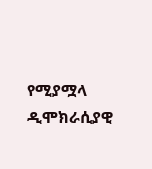የሚያሟላ ዲሞክራሲያዊ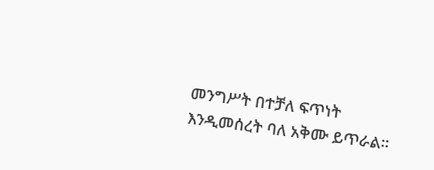መንግሥት በተቻለ ፍጥነት እንዲመሰረት ባለ አቅሙ ይጥራል።